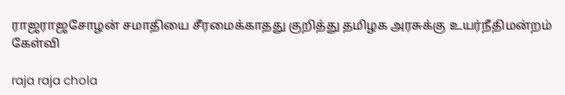ராஜராஜசோழன் சமாதியை சீரமைக்காதது குறித்து தமிழக அரசுக்கு உயர்நீதிமன்றம் கேள்வி

raja raja chola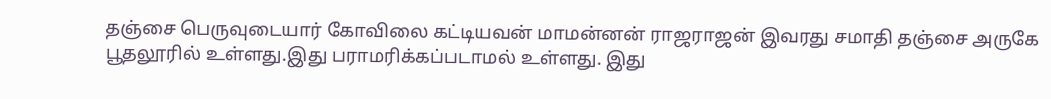தஞ்சை பெருவுடையார் கோவிலை கட்டியவன் மாமன்னன் ராஜராஜன் இவரது சமாதி தஞ்சை அருகே பூதலூரில் உள்ளது.இது பராமரிக்கப்படாமல் உள்ளது. இது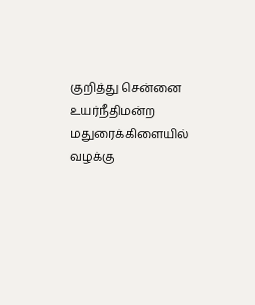குறித்து சென்னை உயர்நீதிமன்ற மதுரைக்கிளையில் வழக்கு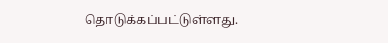தொடுக்கப்பட்டுள்ளது.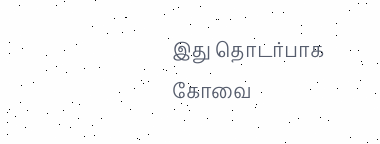இது தொடர்பாக கோவை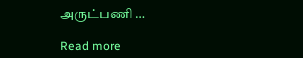அருட்பணி …

Read more